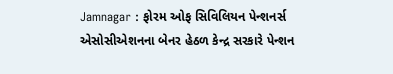Jamnagar : ફોરમ ઓફ સિવિલિયન પેન્શનર્સ એસોસીએશનના બેનર હેઠળ કેન્દ્ર સરકારે પેન્શન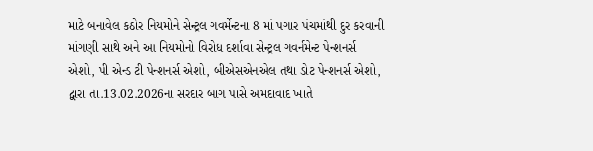માટે બનાવેલ કઠોર નિયમોને સેન્ટ્રલ ગવર્મેન્ટના 8 માં પગાર પંચમાંથી દુર કરવાની માંગણી સાથે અને આ નિયમોનો વિરોધ દર્શાવા સેન્ટ્રલ ગવર્નમેન્ટ પેન્શનર્સ એશો, પી એન્ડ ટી પેન્શનર્સ એશો, બીએસએનએલ તથા ડોટ પેન્શનર્સ એશો, દ્વારા તા.13.02.2026ના સરદાર બાગ પાસે અમદાવાદ ખાતે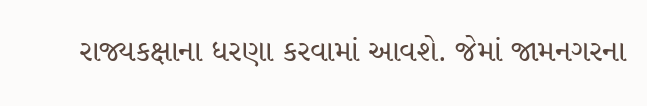રાજ્યકક્ષાના ધરણા કરવામાં આવશે. જેમાં જામનગરના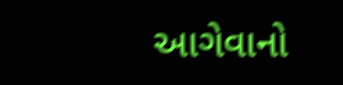આગેવાનો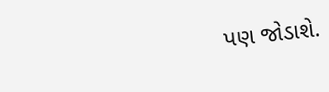પણ જોડાશે.